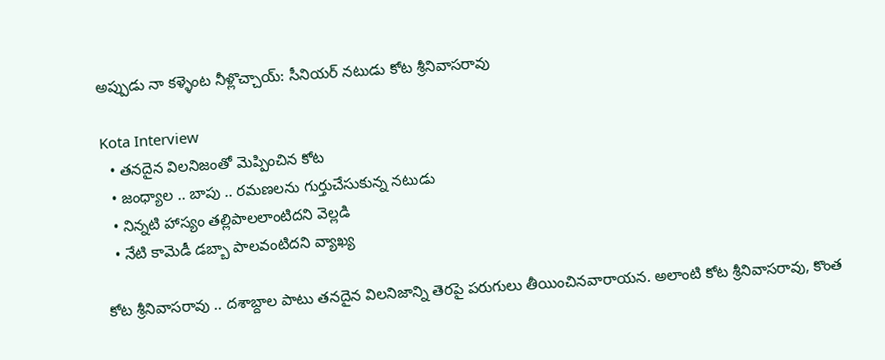అప్పుడు నా కళ్ళెంట నీళ్లొచ్చాయ్: సీనియర్ నటుడు కోట శ్రీనివాసరావు

Kota Interview
  • తనదైన విలనిజంతో మెప్పించిన కోట
  • జంధ్యాల .. బాపు .. రమణలను గుర్తుచేసుకున్న నటుడు
  • నిన్నటి హాస్యం తల్లిపాలలాంటిదని వెల్లడి
  • నేటి కామెడీ డబ్బా పాలవంటిదని వ్యాఖ్య

కోట శ్రీనివాసరావు .. దశాబ్దాల పాటు తనదైన విలనిజాన్ని తెరపై పరుగులు తీయించినవారాయన. అలాంటి కోట శ్రీనివాసరావు, కొంత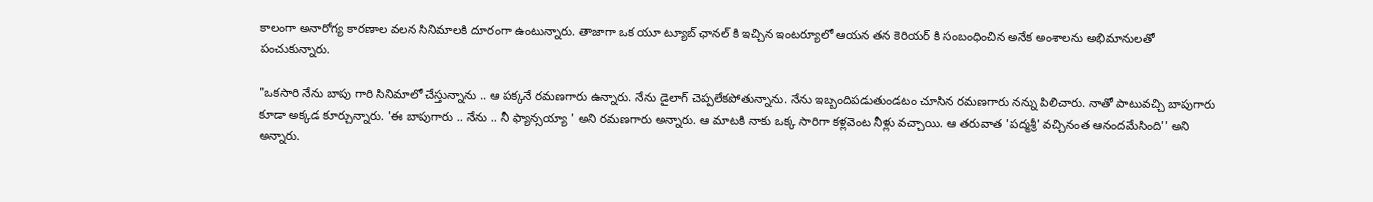కాలంగా అనారోగ్య కారణాల వలన సినిమాలకి దూరంగా ఉంటున్నారు. తాజాగా ఒక యూ ట్యూబ్ ఛానల్ కి ఇచ్చిన ఇంటర్యూలో ఆయన తన కెరియర్ కి సంబంధించిన అనేక అంశాలను అభిమానులతో పంచుకున్నారు.

"ఒకసారి నేను బాపు గారి సినిమాలో చేస్తున్నాను .. ఆ పక్కనే రమణగారు ఉన్నారు. నేను డైలాగ్ చెప్పలేకపోతున్నాను. నేను ఇబ్బందిపడుతుండటం చూసిన రమణగారు నన్ను పిలిచారు. నాతో పాటువచ్చి బాపుగారు కూడా అక్కడ కూర్చున్నారు. 'ఈ బాపుగారు .. నేను .. నీ ఫ్యాన్సయ్యా ' అని రమణగారు అన్నారు. ఆ మాటకి నాకు ఒక్క సారిగా కళ్లవెంట నీళ్లు వచ్చాయి. ఆ తరువాత 'పద్మశ్రీ' వచ్చినంత ఆనందమేసింది'' అని అన్నారు.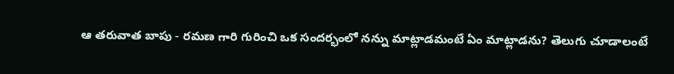ఆ తరువాత బాపు - రమణ గారి గురించి ఒక సందర్భంలో నన్ను మాట్లాడమంటే ఏం మాట్లాడను? తెలుగు చూడాలంటే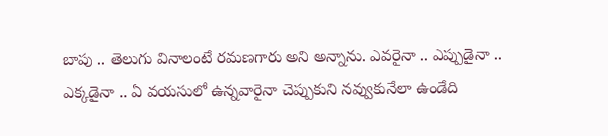బాపు .. తెలుగు వినాలంటే రమణగారు అని అన్నాను. ఎవరైనా .. ఎప్పుడైనా .. ఎక్కడైనా .. ఏ వయసులో ఉన్నవారైనా చెప్పుకుని నవ్వుకునేలా ఉండేది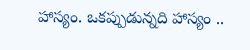హాస్యం. ఒకప్పుడున్నది హాస్యం ..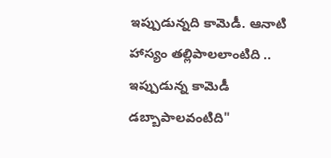ఇప్పుడున్నది కామెడీ. ఆనాటి హాస్యం తల్లిపాలలాంటిది .. ఇప్పుడున్న కామెడీ డబ్బాపాలవంటిది"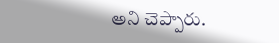అని చెప్పారు.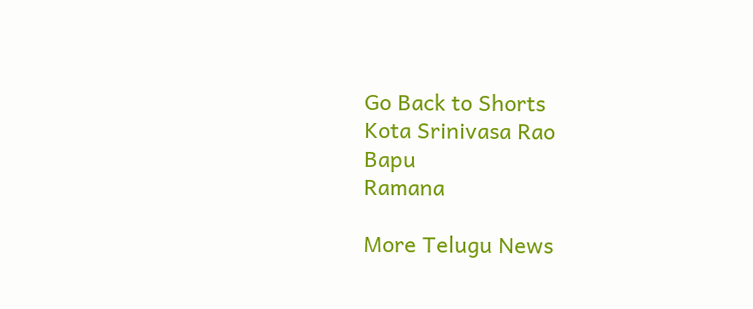Go Back to Shorts
Kota Srinivasa Rao
Bapu
Ramana

More Telugu News